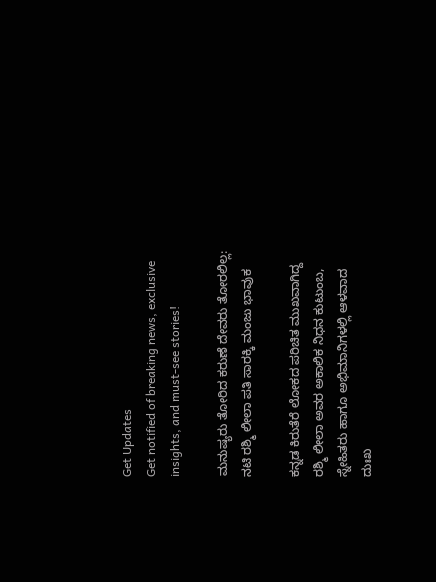Get Updates
Get notified of breaking news, exclusive insights, and must-see stories!

ಮನುಷ್ಯರು ತೋರಿದ ಕರುಣೆ ದೇವರು ತೋರಲಿಲ್ಲ: ನಟಿ ರಶ್ಮಿ ಲೀಲಾ ಪತಿ ಸಾರಕ್ಕಿ ಮಂಜು ಭಾವುಕ

ಕನ್ನಡ ಕಿರುತೆರೆ ಲೋಕದ ಪರಿಚಿತ ಮುಖವಾಗಿದ್ದ ರಶ್ಮಿ ಲೀಲಾ ಅವರ ಅಕಾಲಿಕ ನಿಧನ ಕುಟುಂಬ, ಸ್ನೇಹಿತರು ಹಾಗೂ ಅಭಿಮಾನಿಗಳಲ್ಲಿ ಆಳವಾದ ದುಃಖ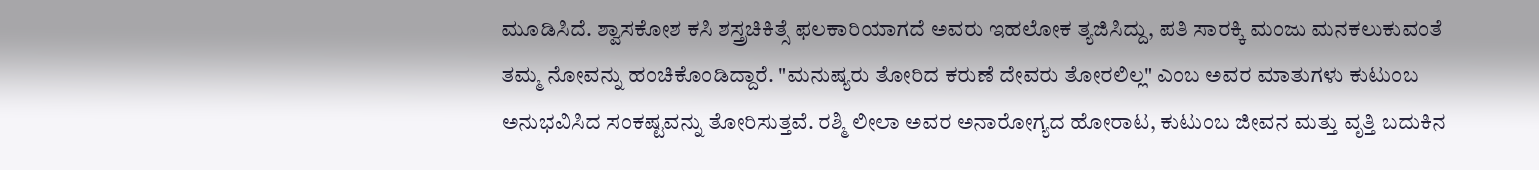ಮೂಡಿಸಿದೆ. ಶ್ವಾಸಕೋಶ ಕಸಿ ಶಸ್ತ್ರಚಿಕಿತ್ಸೆ ಫಲಕಾರಿಯಾಗದೆ ಅವರು ಇಹಲೋಕ ತ್ಯಜಿಸಿದ್ದು, ಪತಿ ಸಾರಕ್ಕಿ ಮಂಜು ಮನಕಲುಕುವಂತೆ ತಮ್ಮ ನೋವನ್ನು ಹಂಚಿಕೊಂಡಿದ್ದಾರೆ. "ಮನುಷ್ಯರು ತೋರಿದ ಕರುಣೆ ದೇವರು ತೋರಲಿಲ್ಲ" ಎಂಬ ಅವರ ಮಾತುಗಳು ಕುಟುಂಬ ಅನುಭವಿಸಿದ ಸಂಕಷ್ಟವನ್ನು ತೋರಿಸುತ್ತವೆ. ರಶ್ಮಿ ಲೀಲಾ ಅವರ ಅನಾರೋಗ್ಯದ ಹೋರಾಟ, ಕುಟುಂಬ ಜೀವನ ಮತ್ತು ವೃತ್ತಿ ಬದುಕಿನ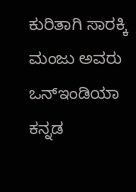ಕುರಿತಾಗಿ ಸಾರಕ್ಕಿ ಮಂಜು ಅವರು ಒನ್‌ಇಂಡಿಯಾ ಕನ್ನಡ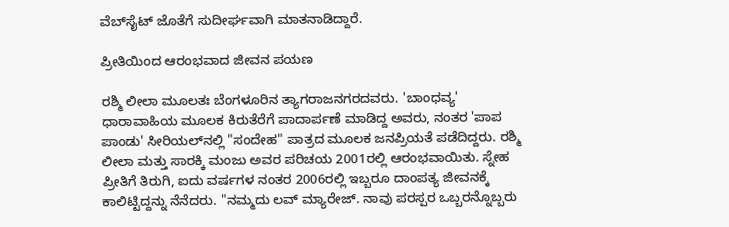ವೆಬ್‌ಸೈಟ್‌ ಜೊತೆಗೆ ಸುದೀರ್ಘವಾಗಿ ಮಾತನಾಡಿದ್ದಾರೆ.

ಪ್ರೀತಿಯಿಂದ ಆರಂಭವಾದ ಜೀವನ ಪಯಣ

ರಶ್ಮಿ ಲೀಲಾ ಮೂಲತಃ ಬೆಂಗಳೂರಿನ ತ್ಯಾಗರಾಜನಗರದವರು. 'ಬಾಂಧವ್ಯ' ಧಾರಾವಾಹಿಯ ಮೂಲಕ ಕಿರುತೆರೆಗೆ ಪಾದಾರ್ಪಣೆ ಮಾಡಿದ್ದ ಅವರು, ನಂತರ 'ಪಾಪ ಪಾಂಡು' ಸೀರಿಯಲ್‌ನಲ್ಲಿ "ಸಂದೇಹ" ಪಾತ್ರದ ಮೂಲಕ ಜನಪ್ರಿಯತೆ ಪಡೆದಿದ್ದರು. ರಶ್ಮಿ ಲೀಲಾ ಮತ್ತು ಸಾರಕ್ಕಿ ಮಂಜು ಅವರ ಪರಿಚಯ 2001ರಲ್ಲಿ ಆರಂಭವಾಯಿತು. ಸ್ನೇಹ ಪ್ರೀತಿಗೆ ತಿರುಗಿ, ಐದು ವರ್ಷಗಳ ನಂತರ 2006ರಲ್ಲಿ ಇಬ್ಬರೂ ದಾಂಪತ್ಯ ಜೀವನಕ್ಕೆ ಕಾಲಿಟ್ಟಿದ್ದನ್ನು ನೆನೆದರು. "ನಮ್ಮದು ಲವ್‌ ಮ್ಯಾರೇಜ್‌. ನಾವು ಪರಸ್ಪರ ಒಬ್ಬರನ್ನೊಬ್ಬರು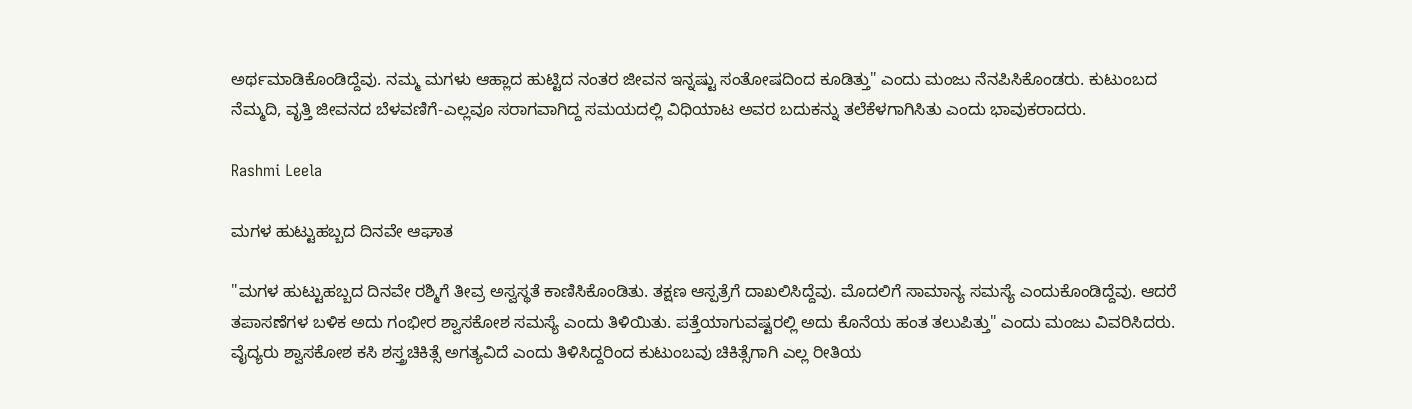ಅರ್ಥಮಾಡಿಕೊಂಡಿದ್ದೆವು. ನಮ್ಮ ಮಗಳು ಆಹ್ಲಾದ ಹುಟ್ಟಿದ ನಂತರ ಜೀವನ ಇನ್ನಷ್ಟು ಸಂತೋಷದಿಂದ ಕೂಡಿತ್ತು" ಎಂದು ಮಂಜು ನೆನಪಿಸಿಕೊಂಡರು. ಕುಟುಂಬದ ನೆಮ್ಮದಿ, ವೃತ್ತಿ ಜೀವನದ ಬೆಳವಣಿಗೆ-ಎಲ್ಲವೂ ಸರಾಗವಾಗಿದ್ದ ಸಮಯದಲ್ಲಿ ವಿಧಿಯಾಟ ಅವರ ಬದುಕನ್ನು ತಲೆಕೆಳಗಾಗಿಸಿತು ಎಂದು ಭಾವುಕರಾದರು.

Rashmi Leela

ಮಗಳ ಹುಟ್ಟುಹಬ್ಬದ ದಿನವೇ ಆಘಾತ

"ಮಗಳ ಹುಟ್ಟುಹಬ್ಬದ ದಿನವೇ ರಶ್ಮಿಗೆ ತೀವ್ರ ಅಸ್ವಸ್ಥತೆ ಕಾಣಿಸಿಕೊಂಡಿತು. ತಕ್ಷಣ ಆಸ್ಪತ್ರೆಗೆ ದಾಖಲಿಸಿದ್ದೆವು. ಮೊದಲಿಗೆ ಸಾಮಾನ್ಯ ಸಮಸ್ಯೆ ಎಂದುಕೊಂಡಿದ್ದೆವು. ಆದರೆ ತಪಾಸಣೆಗಳ ಬಳಿಕ ಅದು ಗಂಭೀರ ಶ್ವಾಸಕೋಶ ಸಮಸ್ಯೆ ಎಂದು ತಿಳಿಯಿತು. ಪತ್ತೆಯಾಗುವಷ್ಟರಲ್ಲಿ ಅದು ಕೊನೆಯ ಹಂತ ತಲುಪಿತ್ತು" ಎಂದು ಮಂಜು ವಿವರಿಸಿದರು. ವೈದ್ಯರು ಶ್ವಾಸಕೋಶ ಕಸಿ ಶಸ್ತ್ರಚಿಕಿತ್ಸೆ ಅಗತ್ಯವಿದೆ ಎಂದು ತಿಳಿಸಿದ್ದರಿಂದ ಕುಟುಂಬವು ಚಿಕಿತ್ಸೆಗಾಗಿ ಎಲ್ಲ ರೀತಿಯ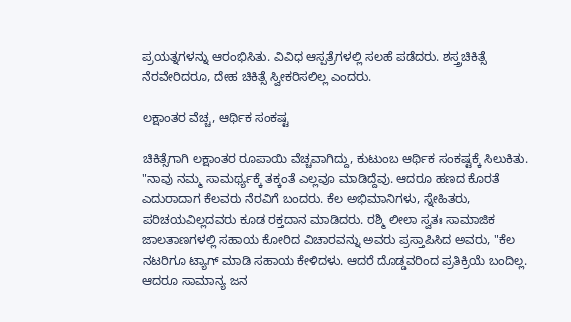ಪ್ರಯತ್ನಗಳನ್ನು ಆರಂಭಿಸಿತು. ವಿವಿಧ ಆಸ್ಪತ್ರೆಗಳಲ್ಲಿ ಸಲಹೆ ಪಡೆದರು. ಶಸ್ತ್ರಚಿಕಿತ್ಸೆ ನೆರವೇರಿದರೂ, ದೇಹ ಚಿಕಿತ್ಸೆ ಸ್ವೀಕರಿಸಲಿಲ್ಲ ಎಂದರು.

ಲಕ್ಷಾಂತರ ವೆಚ್ಚ, ಆರ್ಥಿಕ ಸಂಕಷ್ಟ

ಚಿಕಿತ್ಸೆಗಾಗಿ ಲಕ್ಷಾಂತರ ರೂಪಾಯಿ ವೆಚ್ಚವಾಗಿದ್ದು, ಕುಟುಂಬ ಆರ್ಥಿಕ ಸಂಕಷ್ಟಕ್ಕೆ ಸಿಲುಕಿತು. "ನಾವು ನಮ್ಮ ಸಾಮರ್ಥ್ಯಕ್ಕೆ ತಕ್ಕಂತೆ ಎಲ್ಲವೂ ಮಾಡಿದ್ದೆವು. ಆದರೂ ಹಣದ ಕೊರತೆ ಎದುರಾದಾಗ ಕೆಲವರು ನೆರವಿಗೆ ಬಂದರು. ಕೆಲ ಅಭಿಮಾನಿಗಳು, ಸ್ನೇಹಿತರು, ಪರಿಚಯವಿಲ್ಲದವರು ಕೂಡ ರಕ್ತದಾನ ಮಾಡಿದರು. ರಶ್ಮಿ ಲೀಲಾ ಸ್ವತಃ ಸಾಮಾಜಿಕ ಜಾಲತಾಣಗಳಲ್ಲಿ ಸಹಾಯ ಕೋರಿದ ವಿಚಾರವನ್ನು ಅವರು ಪ್ರಸ್ತಾಪಿಸಿದ ಅವರು, "ಕೆಲ ನಟರಿಗೂ ಟ್ಯಾಗ್‌ ಮಾಡಿ ಸಹಾಯ ಕೇಳಿದಳು. ಆದರೆ ದೊಡ್ಡವರಿಂದ ಪ್ರತಿಕ್ರಿಯೆ ಬಂದಿಲ್ಲ. ಆದರೂ ಸಾಮಾನ್ಯ ಜನ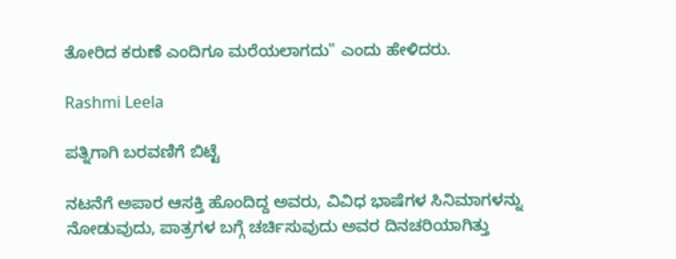ತೋರಿದ ಕರುಣೆ ಎಂದಿಗೂ ಮರೆಯಲಾಗದು" ಎಂದು ಹೇಳಿದರು.

Rashmi Leela

ಪತ್ನಿಗಾಗಿ ಬರವಣಿಗೆ ಬಿಟ್ಟೆ

ನಟನೆಗೆ ಅಪಾರ ಆಸಕ್ತಿ ಹೊಂದಿದ್ದ ಅವರು, ವಿವಿಧ ಭಾಷೆಗಳ ಸಿನಿಮಾಗಳನ್ನು ನೋಡುವುದು, ಪಾತ್ರಗಳ ಬಗ್ಗೆ ಚರ್ಚಿಸುವುದು ಅವರ ದಿನಚರಿಯಾಗಿತ್ತು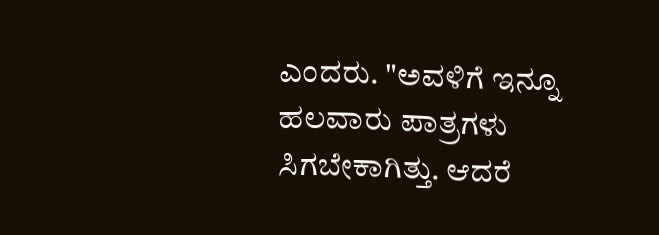ಎಂದರು. "ಅವಳಿಗೆ ಇನ್ನೂ ಹಲವಾರು ಪಾತ್ರಗಳು ಸಿಗಬೇಕಾಗಿತ್ತು. ಆದರೆ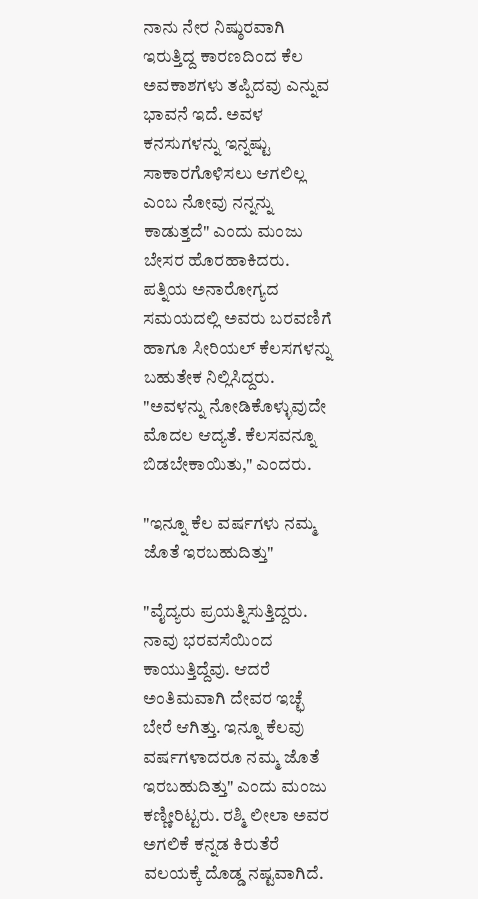ನಾನು ನೇರ ನಿಷ್ಠುರವಾಗಿ ಇರುತ್ತಿದ್ದ ಕಾರಣದಿಂದ ಕೆಲ ಅವಕಾಶಗಳು ತಪ್ಪಿದವು ಎನ್ನುವ ಭಾವನೆ ಇದೆ. ಅವಳ ಕನಸುಗಳನ್ನು ಇನ್ನಷ್ಟು ಸಾಕಾರಗೊಳಿಸಲು ಆಗಲಿಲ್ಲ ಎಂಬ ನೋವು ನನ್ನನ್ನು ಕಾಡುತ್ತದೆ" ಎಂದು ಮಂಜು ಬೇಸರ ಹೊರಹಾಕಿದರು. ಪತ್ನಿಯ ಅನಾರೋಗ್ಯದ ಸಮಯದಲ್ಲಿ ಅವರು ಬರವಣಿಗೆ ಹಾಗೂ ಸೀರಿಯಲ್ ಕೆಲಸಗಳನ್ನು ಬಹುತೇಕ ನಿಲ್ಲಿಸಿದ್ದರು. "ಅವಳನ್ನು ನೋಡಿಕೊಳ್ಳುವುದೇ ಮೊದಲ ಆದ್ಯತೆ. ಕೆಲಸವನ್ನೂ ಬಿಡಬೇಕಾಯಿತು," ಎಂದರು.

"ಇನ್ನೂ ಕೆಲ ವರ್ಷಗಳು ನಮ್ಮ ಜೊತೆ ಇರಬಹುದಿತ್ತು"

"ವೈದ್ಯರು ಪ್ರಯತ್ನಿಸುತ್ತಿದ್ದರು. ನಾವು ಭರವಸೆಯಿಂದ ಕಾಯುತ್ತಿದ್ದೆವು. ಆದರೆ ಅಂತಿಮವಾಗಿ ದೇವರ ಇಚ್ಛೆ ಬೇರೆ ಆಗಿತ್ತು. ಇನ್ನೂ ಕೆಲವು ವರ್ಷಗಳಾದರೂ ನಮ್ಮ ಜೊತೆ ಇರಬಹುದಿತ್ತು" ಎಂದು ಮಂಜು ಕಣ್ಣೀರಿಟ್ಟರು. ರಶ್ಮಿ ಲೀಲಾ ಅವರ ಅಗಲಿಕೆ ಕನ್ನಡ ಕಿರುತೆರೆ ವಲಯಕ್ಕೆ ದೊಡ್ಡ ನಷ್ಟವಾಗಿದೆ.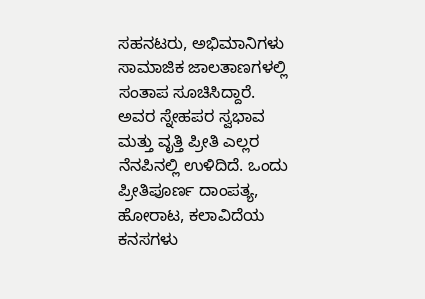ಸಹನಟರು, ಅಭಿಮಾನಿಗಳು ಸಾಮಾಜಿಕ ಜಾಲತಾಣಗಳಲ್ಲಿ ಸಂತಾಪ ಸೂಚಿಸಿದ್ದಾರೆ. ಅವರ ಸ್ನೇಹಪರ ಸ್ವಭಾವ ಮತ್ತು ವೃತ್ತಿ ಪ್ರೀತಿ ಎಲ್ಲರ ನೆನಪಿನಲ್ಲಿ ಉಳಿದಿದೆ. ಒಂದು ಪ್ರೀತಿಪೂರ್ಣ ದಾಂಪತ್ಯ, ಹೋರಾಟ, ಕಲಾವಿದೆಯ ಕನಸಗಳು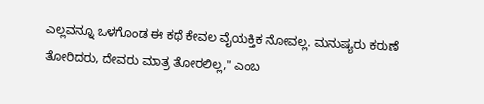ಎಲ್ಲವನ್ನೂ ಒಳಗೊಂಡ ಈ ಕಥೆ ಕೇವಲ ವೈಯಕ್ತಿಕ ನೋವಲ್ಲ. ಮನುಷ್ಯರು ಕರುಣೆ ತೋರಿದರು, ದೇವರು ಮಾತ್ರ ತೋರಲಿಲ್ಲ," ಎಂಬ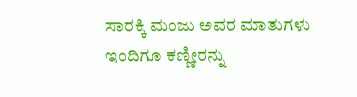ಸಾರಕ್ಕಿ ಮಂಜು ಅವರ ಮಾತುಗಳು ಇಂದಿಗೂ ಕಣ್ಣೀರನ್ನು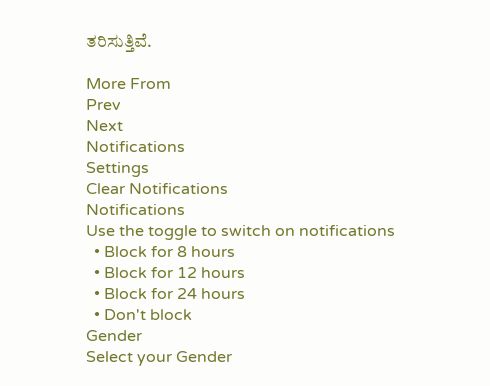ತರಿಸುತ್ತಿವೆ.

More From
Prev
Next
Notifications
Settings
Clear Notifications
Notifications
Use the toggle to switch on notifications
  • Block for 8 hours
  • Block for 12 hours
  • Block for 24 hours
  • Don't block
Gender
Select your Gender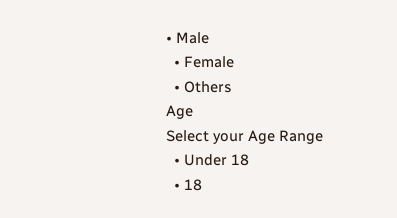• Male
  • Female
  • Others
Age
Select your Age Range
  • Under 18
  • 18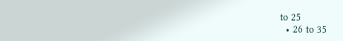to 25
  • 26 to 35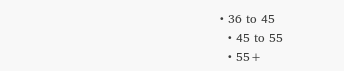• 36 to 45
  • 45 to 55
  • 55+